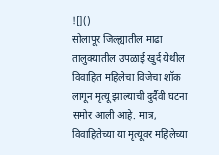![]()
सोलापूर जिल्ह्यातील माढा तालुक्यातील उपळाई खुर्द येथील विवाहित महिलेचा विजेचा शॉक लागून मृत्यू झाल्याची दुर्दैवी घटना समोर आली आहे. मात्र, विवाहितेच्या या मृत्यूवर महिलेच्या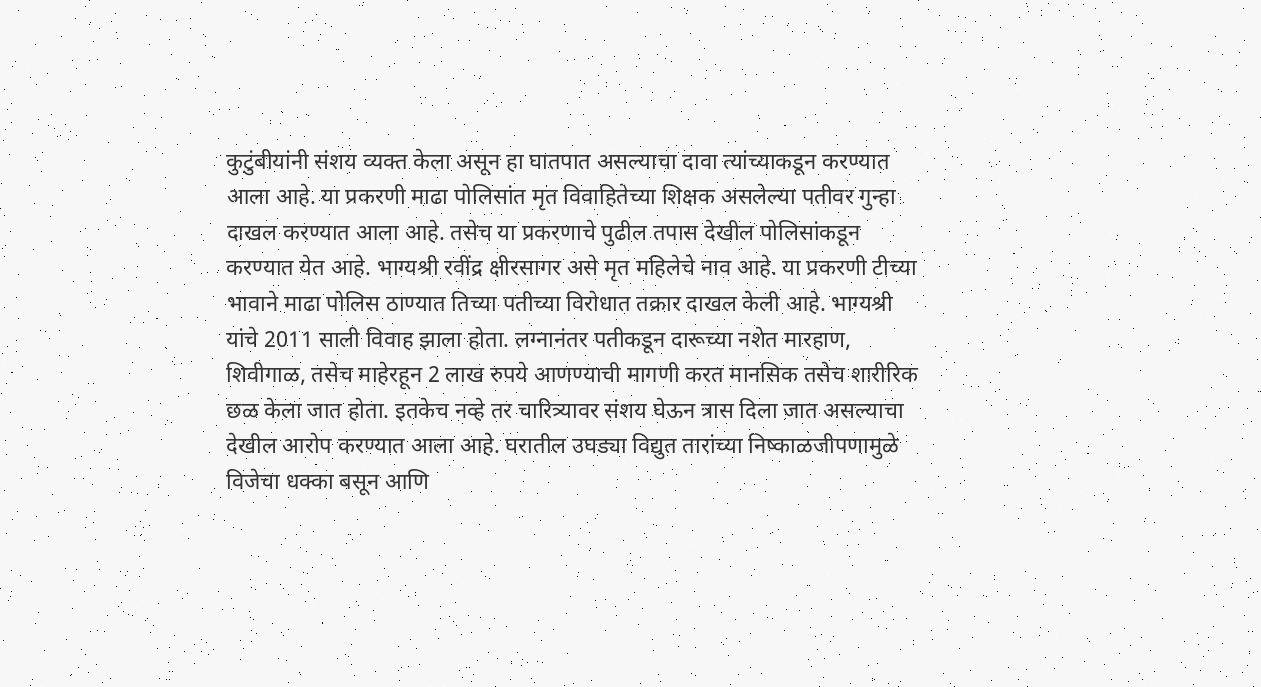कुटुंबीयांनी संशय व्यक्त केला असून हा घातपात असल्याचा दावा त्यांच्याकडून करण्यात आला आहे. या प्रकरणी माढा पोलिसांत मृत विवाहितेच्या शिक्षक असलेल्या पतीवर गुन्हा दाखल करण्यात आला आहे. तसेच या प्रकरणाचे पुढील तपास देखील पोलिसांकडून करण्यात येत आहे. भाग्यश्री रवींद्र क्षीरसागर असे मृत महिलेचे नाव आहे. या प्रकरणी टीच्या भावाने माढा पोलिस ठाण्यात तिच्या पतीच्या विरोधात तक्रार दाखल केली आहे. भाग्यश्री यांचे 2011 साली विवाह झाला होता. लग्नानंतर पतीकडून दारूच्या नशेत मारहाण, शिवीगाळ, तसेच माहेरहून 2 लाख रुपये आणण्याची मागणी करत मानसिक तसेच शारीरिक छळ केला जात होता. इतकेच नव्हे तर चारित्र्यावर संशय घेऊन त्रास दिला जात असल्याचा देखील आरोप करण्यात आला आहे. घरातील उघड्या विद्युत तारांच्या निष्काळजीपणामुळे विजेचा धक्का बसून आणि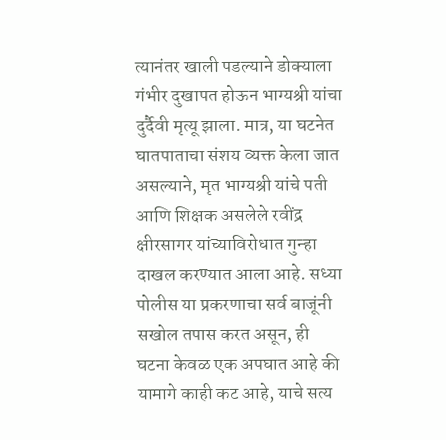त्यानंतर खाली पडल्याने डोक्याला गंभीर दुखापत होऊन भाग्यश्री यांचा दुर्दैवी मृत्यू झाला. मात्र, या घटनेत घातपाताचा संशय व्यक्त केला जात असल्याने, मृत भाग्यश्री यांचे पती आणि शिक्षक असलेले रवींद्र क्षीरसागर यांच्याविरोधात गुन्हा दाखल करण्यात आला आहे. सध्या पोलीस या प्रकरणाचा सर्व बाजूंनी सखोल तपास करत असून, ही घटना केवळ एक अपघात आहे की यामागे काही कट आहे, याचे सत्य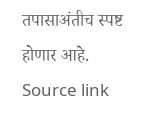तपासाअंतीच स्पष्ट होणार आहे.
Source link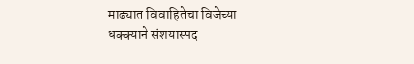माढ्यात विवाहितेचा विजेच्या धक्क्याने संशयास्पद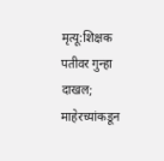मृत्यू:शिक्षक पतीवर गुन्हा दाखल; माहेरच्यांकडून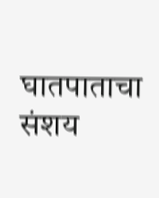घातपाताचा संशय